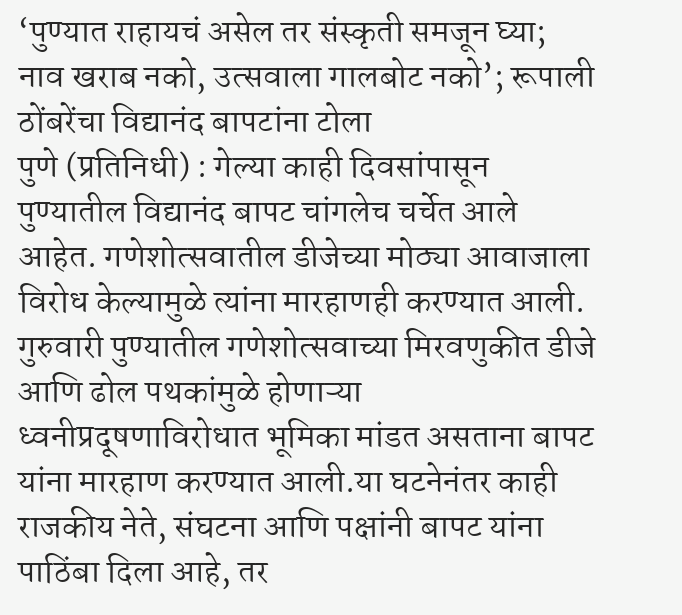‘पुण्यात राहायचं असेल तर संस्कृती समजून घ्या; नाव खराब नको, उत्सवाला गालबोट नको’; रूपाली ठोंबरेंचा विद्यानंद बापटांना टोला
पुणे (प्रतिनिधी) : गेल्या काही दिवसांपासून पुण्यातील विद्यानंद बापट चांगलेच चर्चेत आले आहेत. गणेशोत्सवातील डीजेच्या मोठ्या आवाजाला विरोध केल्यामुळे त्यांना मारहाणही करण्यात आली. गुरुवारी पुण्यातील गणेशोत्सवाच्या मिरवणुकीत डीजे आणि ढोल पथकांमुळे होणाऱ्या ध्वनीप्रदूषणाविरोधात भूमिका मांडत असताना बापट यांना मारहाण करण्यात आली.या घटनेनंतर काही राजकीय नेते, संघटना आणि पक्षांनी बापट यांना पाठिंबा दिला आहे, तर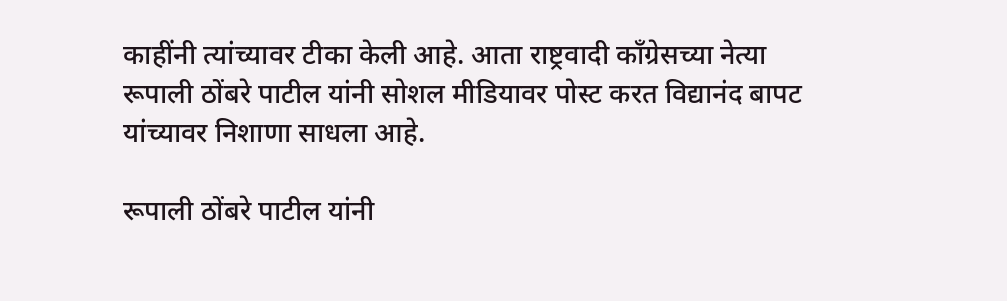काहींनी त्यांच्यावर टीका केली आहे. आता राष्ट्रवादी काँग्रेसच्या नेत्या रूपाली ठोंबरे पाटील यांनी सोशल मीडियावर पोस्ट करत विद्यानंद बापट यांच्यावर निशाणा साधला आहे.

रूपाली ठोंबरे पाटील यांनी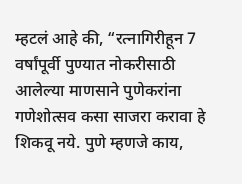म्हटलं आहे की, “रत्नागिरीहून 7 वर्षांपूर्वी पुण्यात नोकरीसाठी आलेल्या माणसाने पुणेकरांना गणेशोत्सव कसा साजरा करावा हे शिकवू नये. पुणे म्हणजे काय,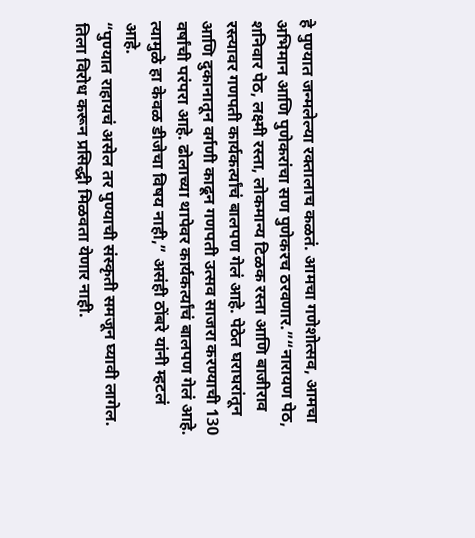हे पुण्यात जन्मलेल्या रक्तालाच कळतं. आमचा गणेशोत्सव, आमचा अभिमान आणि पुणेकरांचा सण पुणेकरच ठरवणार.”“नारायण पेठ, शनिवार पेठ, लक्ष्मी रस्ता, लोकमान्य टिळक रस्ता आणि बाजीराव रस्त्यावर गणपती कार्यकर्त्यांचं बालपण गेलं आहे. पेठेत घराघरांतून आणि दुकानातून वर्गणी काढून गणपती उत्सव साजरा करण्याची 130 वर्षांची परंपरा आहे. ढोलाच्या थापेवर कार्यकर्त्यांचं बालपण गेलं आहे. त्यामुळे हा केवळ डीजेचा विषय नाही,” असंही ठोंबरे यांनी म्हटलं आहे.
“पुण्यात राहायचं असेल तर पुण्याची संस्कृती समजून घ्यावी लागेल. तिला विरोध करून प्रसिद्धी मिळवता येणार नाही.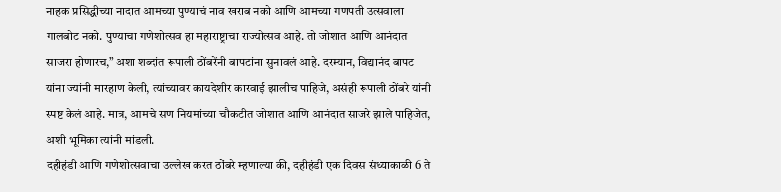नाहक प्रसिद्धीच्या नादात आमच्या पुण्याचं नाव खराब नको आणि आमच्या गणपती उत्सवाला गालबोट नको. पुण्याचा गणेशोत्सव हा महाराष्ट्राचा राज्योत्सव आहे. तो जोशात आणि आनंदात साजरा होणारच,” अशा शब्दांत रूपाली ठोंबरेंनी बापटांना सुनावलं आहे. दरम्यान, विद्यानंद बापट यांना ज्यांनी मारहाण केली, त्यांच्यावर कायदेशीर कारवाई झालीच पाहिजे, असंही रूपाली ठोंबरे यांनी स्पष्ट केलं आहे. मात्र, आमचे सण नियमांच्या चौकटीत जोशात आणि आनंदात साजरे झाले पाहिजेत, अशी भूमिका त्यांनी मांडली.
दहीहंडी आणि गणेशोत्सवाचा उल्लेख करत ठोंबरे म्हणाल्या की, दहीहंडी एक दिवस संध्याकाळी 6 ते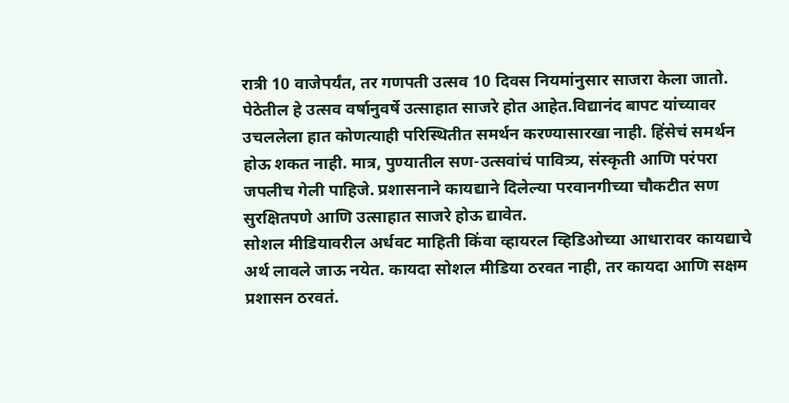रात्री 10 वाजेपर्यंत, तर गणपती उत्सव 10 दिवस नियमांनुसार साजरा केला जातो. पेठेतील हे उत्सव वर्षानुवर्षे उत्साहात साजरे होत आहेत.विद्यानंद बापट यांच्यावर उचललेला हात कोणत्याही परिस्थितीत समर्थन करण्यासारखा नाही. हिंसेचं समर्थन होऊ शकत नाही. मात्र, पुण्यातील सण-उत्सवांचं पावित्र्य, संस्कृती आणि परंपरा जपलीच गेली पाहिजे. प्रशासनाने कायद्याने दिलेल्या परवानगीच्या चौकटीत सण सुरक्षितपणे आणि उत्साहात साजरे होऊ द्यावेत.
सोशल मीडियावरील अर्धवट माहिती किंवा व्हायरल व्हिडिओच्या आधारावर कायद्याचे अर्थ लावले जाऊ नयेत. कायदा सोशल मीडिया ठरवत नाही, तर कायदा आणि सक्षम प्रशासन ठरवतं.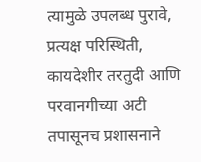त्यामुळे उपलब्ध पुरावे, प्रत्यक्ष परिस्थिती, कायदेशीर तरतुदी आणि परवानगीच्या अटी तपासूनच प्रशासनाने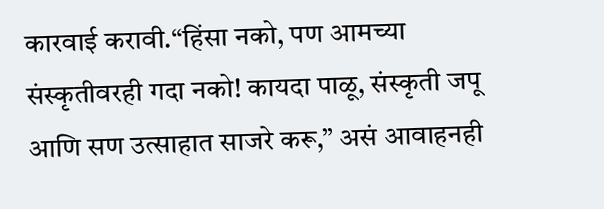कारवाई करावी.“हिंसा नको, पण आमच्या संस्कृतीवरही गदा नको! कायदा पाळू, संस्कृती जपू आणि सण उत्साहात साजरे करू,” असं आवाहनही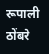रूपाली ठोंबरे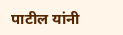पाटील यांनी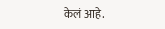केलं आहे.